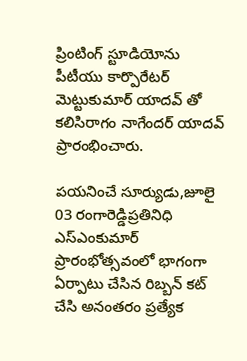ప్రింటింగ్ స్టూడియోను పీటీయు కార్పొరేటర్ మెట్టుకుమార్ యాదవ్ తో కలిసిరాగం నాగేందర్ యాదవ్ ప్రారంభించారు.

పయనించే సూర్యుడు,జూలై 03 రంగారెడ్డిప్రతినిధి ఎస్ఎంకుమార్ ప్రారంభోత్సవంలో భాగంగా ఏర్పాటు చేసిన రిబ్బన్ కట్ చేసి అనంతరం ప్రత్యేక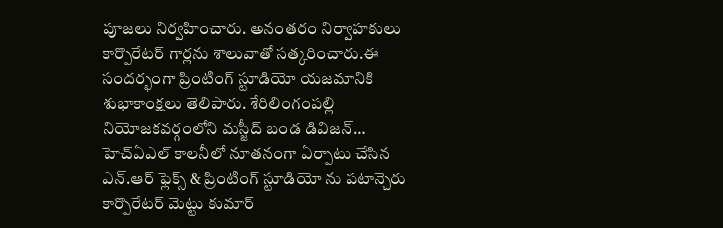పూజలు నిర్వహించారు. అనంతరం నిర్వాహకులు కార్పొరేటర్ గార్లను శాలువాతో సత్కరించారు.ఈ సందర్భంగా ప్రింటింగ్ స్టూడియో యజమానికి శుభాకాంక్షలు తెలిపారు. శేరిలింగంపల్లి నియోజకవర్గంలోని మస్జీద్ బండ డివిజన్… హెచ్ఏఎల్ కాలనీలో నూతనంగా ఏర్పాటు చేసిన ఎన్.ఆర్ ఫ్లెక్స్ & ప్రింటింగ్ స్టూడియో ను పటాన్చెరు కార్పొరేటర్ మెట్టు కుమార్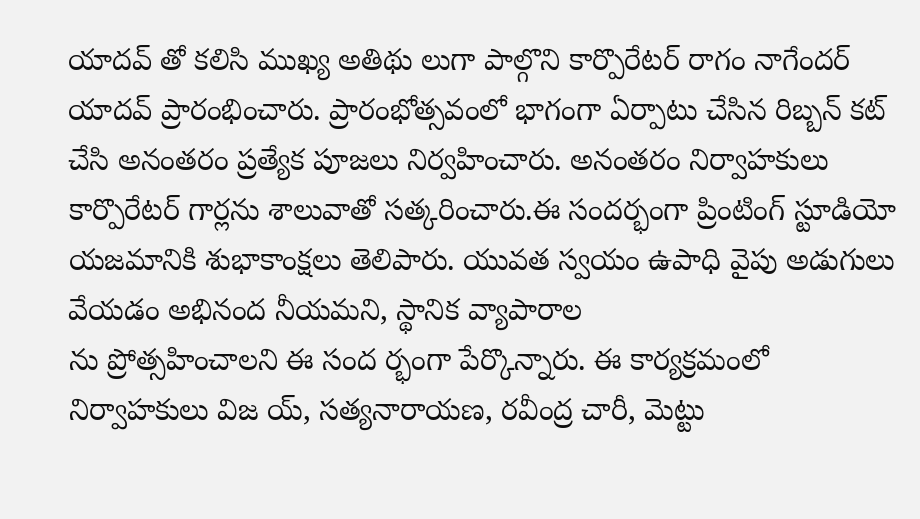యాదవ్ తో కలిసి ముఖ్య అతిథు లుగా పాల్గొని కార్పొరేటర్ రాగం నాగేందర్ యాదవ్ ప్రారంభించారు. ప్రారంభోత్సవంలో భాగంగా ఏర్పాటు చేసిన రిబ్బన్ కట్ చేసి అనంతరం ప్రత్యేక పూజలు నిర్వహించారు. అనంతరం నిర్వాహకులు కార్పొరేటర్ గార్లను శాలువాతో సత్కరించారు.ఈ సందర్భంగా ప్రింటింగ్ స్టూడియో యజమానికి శుభాకాంక్షలు తెలిపారు. యువత స్వయం ఉపాధి వైపు అడుగులు వేయడం అభినంద నీయమని, స్థానిక వ్యాపారాల
ను ప్రోత్సహించాలని ఈ సంద ర్భంగా పేర్కొన్నారు. ఈ కార్యక్రమంలో నిర్వాహకులు విజ య్, సత్యనారాయణ, రవీంద్ర చారీ, మెట్టు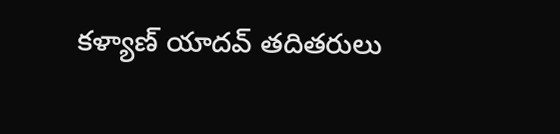కళ్యాణ్ యాదవ్ తదితరులు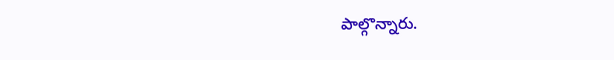పాల్గొన్నారు.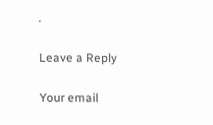.

Leave a Reply

Your email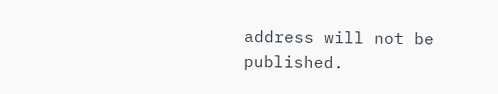address will not be published.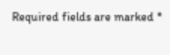Required fields are marked *